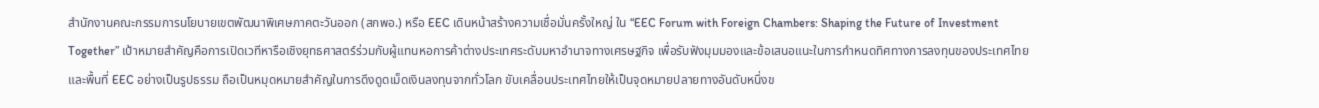สำนักงานคณะกรรมการนโยบายเขตพัฒนาพิเศษภาคตะวันออก (สกพอ.) หรือ EEC เดินหน้าสร้างความเชื่อมั่นครั้งใหญ่ ใน “EEC Forum with Foreign Chambers: Shaping the Future of Investment Together” เป้าหมายสำคัญคือการเปิดเวทีหารือเชิงยุทธศาสตร์ร่วมกับผู้แทนหอการค้าต่างประเทศระดับมหาอำนาจทางเศรษฐกิจ เพื่อรับฟังมุมมองและข้อเสนอแนะในการกำหนดทิศทางการลงทุนของประเทศไทยและพื้นที่ EEC อย่างเป็นรูปธรรม ถือเป็นหมุดหมายสำคัญในการดึงดูดเม็ดเงินลงทุนจากทั่วโลก ขับเคลื่อนประเทศไทยให้เป็นจุดหมายปลายทางอันดับหนึ่งข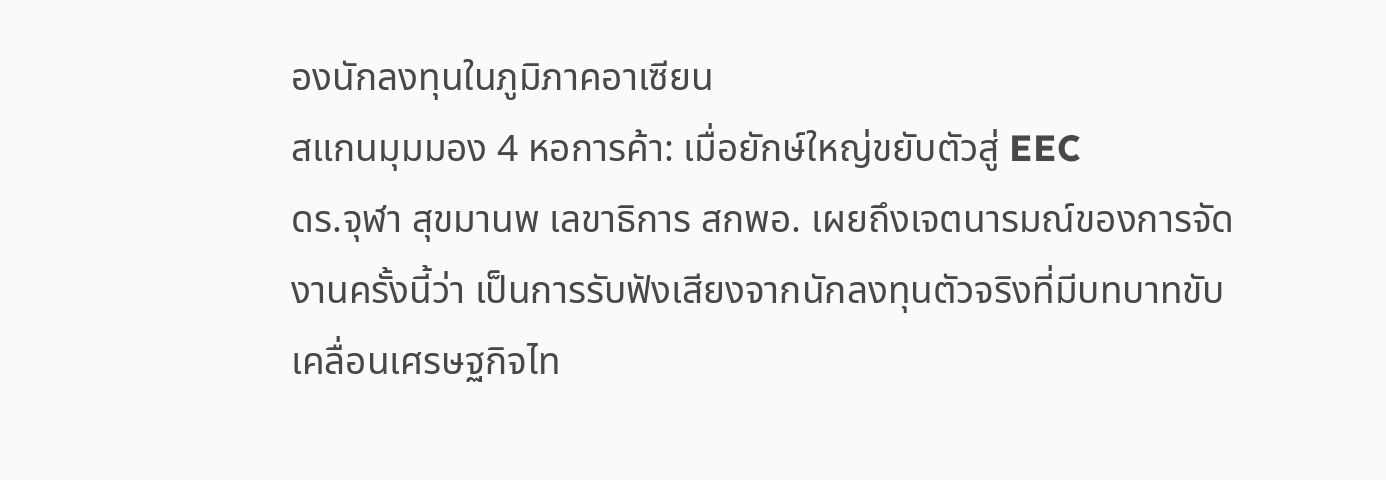องนักลงทุนในภูมิภาคอาเซียน
สแกนมุมมอง 4 หอการค้า: เมื่อยักษ์ใหญ่ขยับตัวสู่ EEC
ดร.จุฬา สุขมานพ เลขาธิการ สกพอ. เผยถึงเจตนารมณ์ของการจัดงานครั้งนี้ว่า เป็นการรับฟังเสียงจากนักลงทุนตัวจริงที่มีบทบาทขับเคลื่อนเศรษฐกิจไท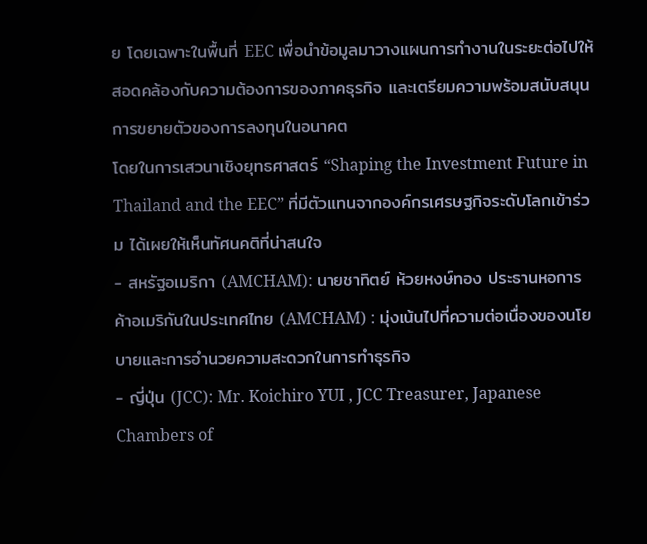ย โดยเฉพาะในพื้นที่ EEC เพื่อนำข้อมูลมาวางแผนการทำงานในระยะต่อไปให้สอดคล้องกับความต้องการของภาคธุรกิจ และเตรียมความพร้อมสนับสนุนการขยายตัวของการลงทุนในอนาคต
โดยในการเสวนาเชิงยุทธศาสตร์ “Shaping the Investment Future in Thailand and the EEC” ที่มีตัวแทนจากองค์กรเศรษฐกิจระดับโลกเข้าร่วม ได้เผยให้เห็นทัศนคติที่น่าสนใจ
- สหรัฐอเมริกา (AMCHAM): นายชาทิตย์ ห้วยหงษ์ทอง ประธานหอการค้าอเมริกันในประเทศไทย (AMCHAM) : มุ่งเน้นไปที่ความต่อเนื่องของนโยบายและการอำนวยความสะดวกในการทำธุรกิจ
- ญี่ปุ่น (JCC): Mr. Koichiro YUI , JCC Treasurer, Japanese Chambers of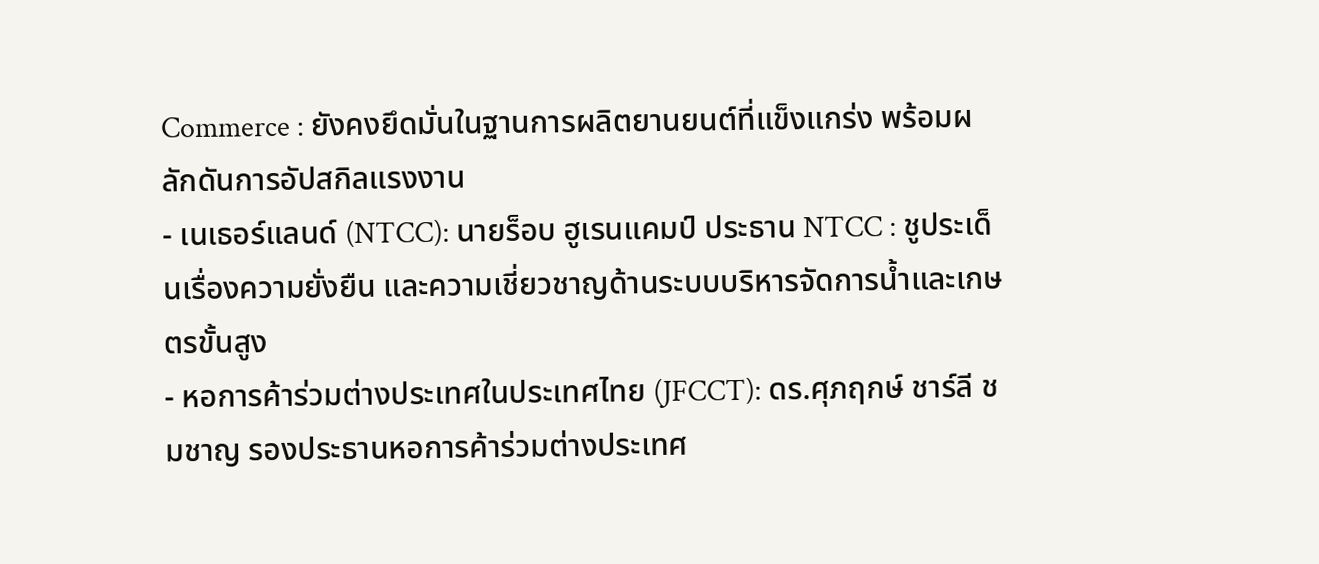Commerce : ยังคงยึดมั่นในฐานการผลิตยานยนต์ที่แข็งแกร่ง พร้อมผลักดันการอัปสกิลแรงงาน
- เนเธอร์แลนด์ (NTCC): นายร็อบ ฮูเรนแคมป์ ประธาน NTCC : ชูประเด็นเรื่องความยั่งยืน และความเชี่ยวชาญด้านระบบบริหารจัดการน้ำและเกษตรขั้นสูง
- หอการค้าร่วมต่างประเทศในประเทศไทย (JFCCT): ดร.ศุภฤกษ์ ชาร์ลี ชมชาญ รองประธานหอการค้าร่วมต่างประเทศ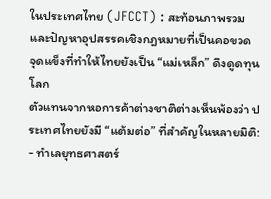ในประเทศไทย (JFCCT) : สะท้อนภาพรวมและปัญหาอุปสรรคเชิงกฎหมายที่เป็นคอขวด
จุดแข็งที่ทำให้ไทยยังเป็น “แม่เหล็ก” ดึงดูดทุนโลก
ตัวแทนจากหอการค้าต่างชาติต่างเห็นพ้องว่า ประเทศไทยยังมี “แต้มต่อ” ที่สำคัญในหลายมิติ:
- ทำเลยุทธศาสตร์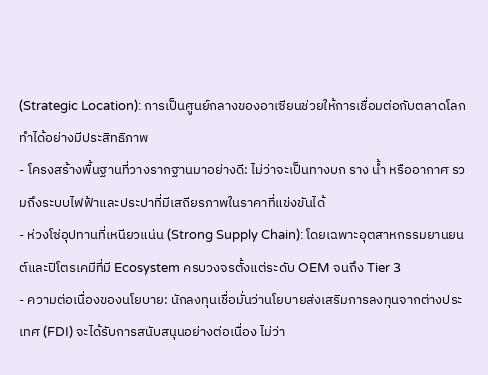(Strategic Location): การเป็นศูนย์กลางของอาเซียนช่วยให้การเชื่อมต่อกับตลาดโลกทำได้อย่างมีประสิทธิภาพ
- โครงสร้างพื้นฐานที่วางรากฐานมาอย่างดี: ไม่ว่าจะเป็นทางบก ราง น้ำ หรืออากาศ รวมถึงระบบไฟฟ้าและประปาที่มีเสถียรภาพในราคาที่แข่งขันได้
- ห่วงโซ่อุปทานที่เหนียวแน่น (Strong Supply Chain): โดยเฉพาะอุตสาหกรรมยานยนต์และปิโตรเคมีที่มี Ecosystem ครบวงจรตั้งแต่ระดับ OEM จนถึง Tier 3
- ความต่อเนื่องของนโยบาย: นักลงทุนเชื่อมั่นว่านโยบายส่งเสริมการลงทุนจากต่างประเทศ (FDI) จะได้รับการสนับสนุนอย่างต่อเนื่อง ไม่ว่า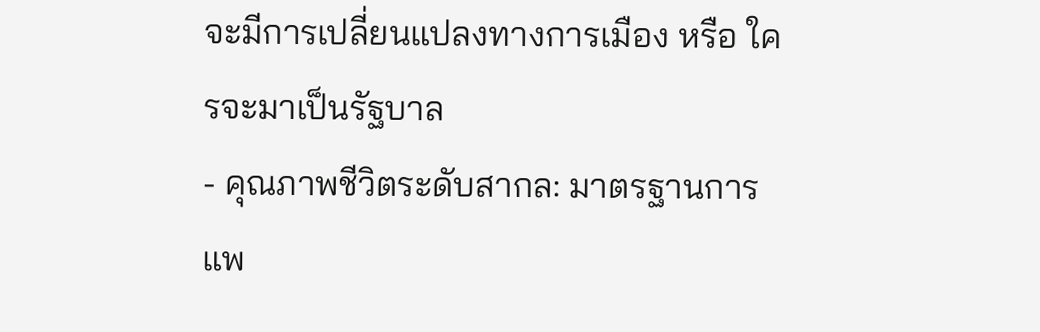จะมีการเปลี่ยนแปลงทางการเมือง หรือ ใครจะมาเป็นรัฐบาล
- คุณภาพชีวิตระดับสากล: มาตรฐานการแพ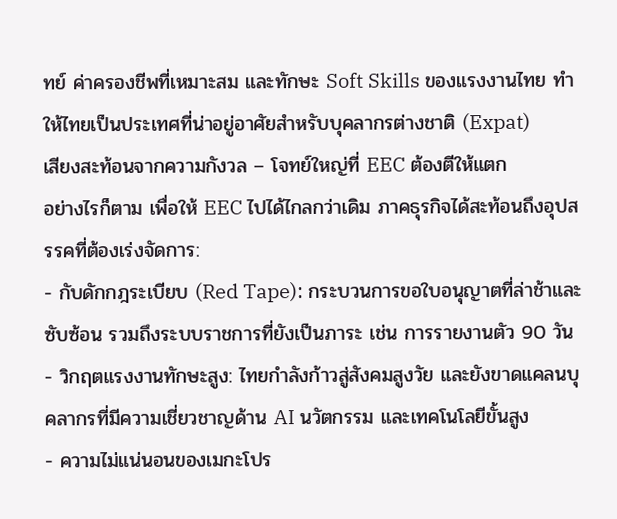ทย์ ค่าครองชีพที่เหมาะสม และทักษะ Soft Skills ของแรงงานไทย ทำให้ไทยเป็นประเทศที่น่าอยู่อาศัยสำหรับบุคลากรต่างชาติ (Expat)
เสียงสะท้อนจากความกังวล – โจทย์ใหญ่ที่ EEC ต้องตีให้แตก
อย่างไรก็ตาม เพื่อให้ EEC ไปได้ไกลกว่าเดิม ภาคธุรกิจได้สะท้อนถึงอุปสรรคที่ต้องเร่งจัดการ:
- กับดักกฎระเบียบ (Red Tape): กระบวนการขอใบอนุญาตที่ล่าช้าและซับซ้อน รวมถึงระบบราชการที่ยังเป็นภาระ เช่น การรายงานตัว 90 วัน
- วิกฤตแรงงานทักษะสูง: ไทยกำลังก้าวสู่สังคมสูงวัย และยังขาดแคลนบุคลากรที่มีความเชี่ยวชาญด้าน AI นวัตกรรม และเทคโนโลยีขั้นสูง
- ความไม่แน่นอนของเมกะโปร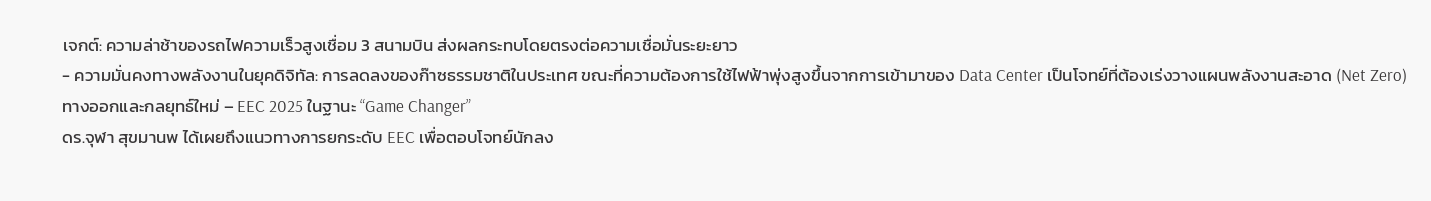เจกต์: ความล่าช้าของรถไฟความเร็วสูงเชื่อม 3 สนามบิน ส่งผลกระทบโดยตรงต่อความเชื่อมั่นระยะยาว
- ความมั่นคงทางพลังงานในยุคดิจิทัล: การลดลงของก๊าซธรรมชาติในประเทศ ขณะที่ความต้องการใช้ไฟฟ้าพุ่งสูงขึ้นจากการเข้ามาของ Data Center เป็นโจทย์ที่ต้องเร่งวางแผนพลังงานสะอาด (Net Zero)
ทางออกและกลยุทธ์ใหม่ – EEC 2025 ในฐานะ “Game Changer”
ดร.จุฬา สุขมานพ ได้เผยถึงแนวทางการยกระดับ EEC เพื่อตอบโจทย์นักลง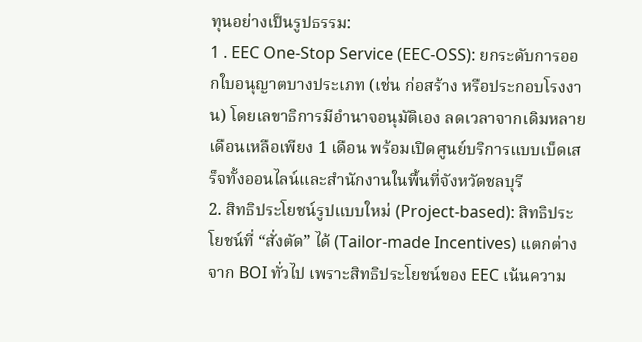ทุนอย่างเป็นรูปธรรม:
1 . EEC One-Stop Service (EEC-OSS): ยกระดับการออกใบอนุญาตบางประเภท (เช่น ก่อสร้าง หรือประกอบโรงงาน) โดยเลขาธิการมีอำนาจอนุมัติเอง ลดเวลาจากเดิมหลายเดือนเหลือเพียง 1 เดือน พร้อมเปิดศูนย์บริการแบบเบ็ดเสร็จทั้งออนไลน์และสำนักงานในพื้นที่จังหวัดชลบุรี
2. สิทธิประโยชน์รูปแบบใหม่ (Project-based): สิทธิประโยชน์ที่ “สั่งตัด” ได้ (Tailor-made Incentives) แตกต่างจาก BOI ทั่วไป เพราะสิทธิประโยชน์ของ EEC เน้นความ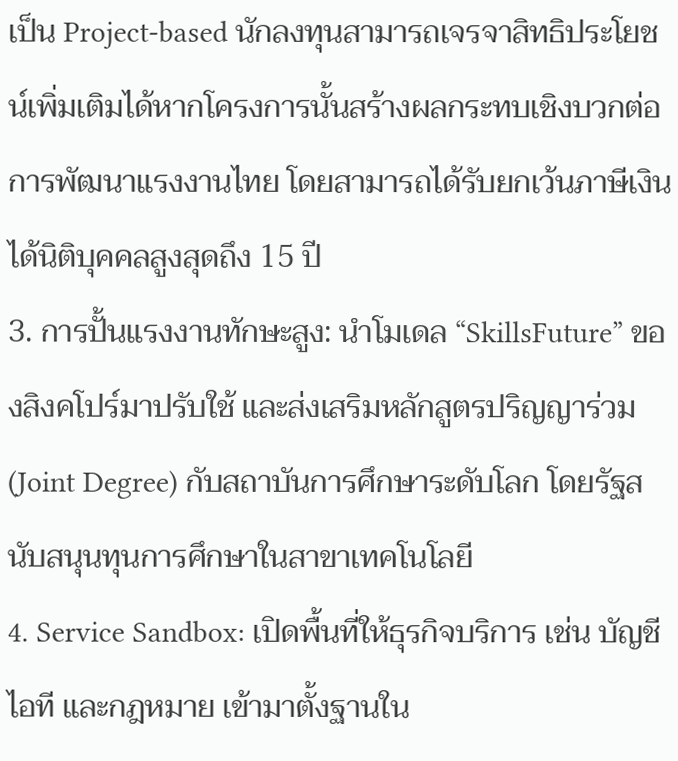เป็น Project-based นักลงทุนสามารถเจรจาสิทธิประโยชน์เพิ่มเติมได้หากโครงการนั้นสร้างผลกระทบเชิงบวกต่อการพัฒนาแรงงานไทย โดยสามารถได้รับยกเว้นภาษีเงินได้นิติบุคคลสูงสุดถึง 15 ปี
3. การปั้นแรงงานทักษะสูง: นำโมเดล “SkillsFuture” ของสิงคโปร์มาปรับใช้ และส่งเสริมหลักสูตรปริญญาร่วม (Joint Degree) กับสถาบันการศึกษาระดับโลก โดยรัฐสนับสนุนทุนการศึกษาในสาขาเทคโนโลยี
4. Service Sandbox: เปิดพื้นที่ให้ธุรกิจบริการ เช่น บัญชี ไอที และกฎหมาย เข้ามาตั้งฐานใน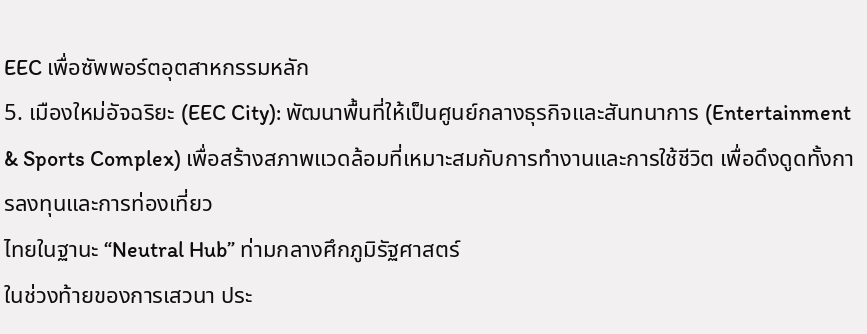EEC เพื่อซัพพอร์ตอุตสาหกรรมหลัก
5. เมืองใหม่อัจฉริยะ (EEC City): พัฒนาพื้นที่ให้เป็นศูนย์กลางธุรกิจและสันทนาการ (Entertainment & Sports Complex) เพื่อสร้างสภาพแวดล้อมที่เหมาะสมกับการทำงานและการใช้ชีวิต เพื่อดึงดูดทั้งการลงทุนและการท่องเที่ยว
ไทยในฐานะ “Neutral Hub” ท่ามกลางศึกภูมิรัฐศาสตร์
ในช่วงท้ายของการเสวนา ประ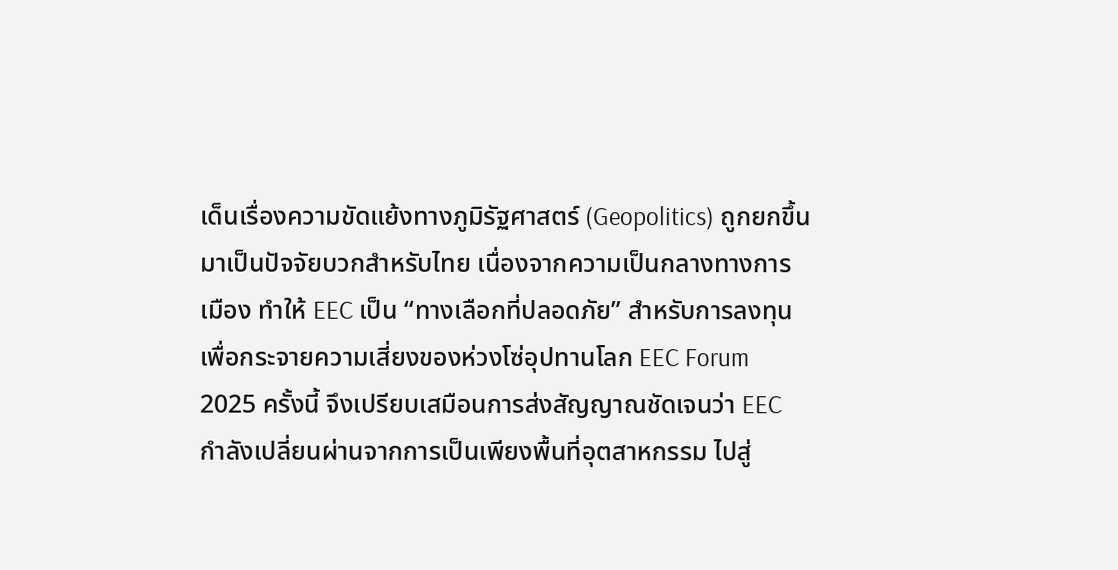เด็นเรื่องความขัดแย้งทางภูมิรัฐศาสตร์ (Geopolitics) ถูกยกขึ้นมาเป็นปัจจัยบวกสำหรับไทย เนื่องจากความเป็นกลางทางการเมือง ทำให้ EEC เป็น “ทางเลือกที่ปลอดภัย” สำหรับการลงทุนเพื่อกระจายความเสี่ยงของห่วงโซ่อุปทานโลก EEC Forum 2025 ครั้งนี้ จึงเปรียบเสมือนการส่งสัญญาณชัดเจนว่า EEC กำลังเปลี่ยนผ่านจากการเป็นเพียงพื้นที่อุตสาหกรรม ไปสู่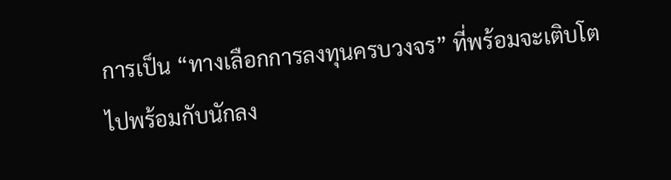การเป็น “ทางเลือกการลงทุนครบวงจร” ที่พร้อมจะเติบโตไปพร้อมกับนักลง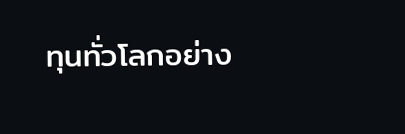ทุนทั่วโลกอย่าง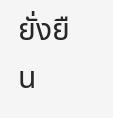ยั่งยืน